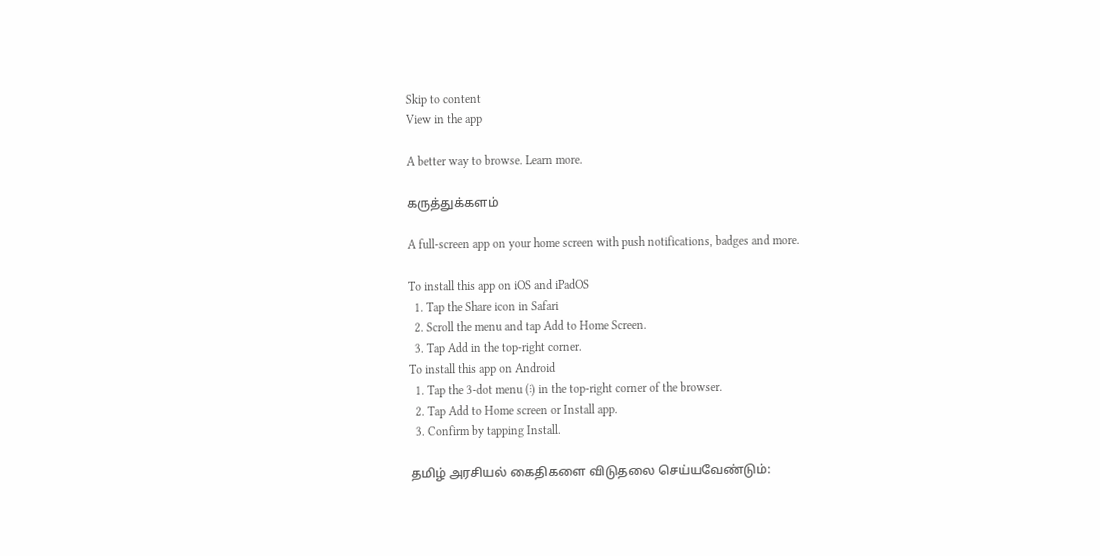Skip to content
View in the app

A better way to browse. Learn more.

கருத்துக்களம்

A full-screen app on your home screen with push notifications, badges and more.

To install this app on iOS and iPadOS
  1. Tap the Share icon in Safari
  2. Scroll the menu and tap Add to Home Screen.
  3. Tap Add in the top-right corner.
To install this app on Android
  1. Tap the 3-dot menu (⋮) in the top-right corner of the browser.
  2. Tap Add to Home screen or Install app.
  3. Confirm by tapping Install.

தமிழ் அரசியல் கைதிகளை விடுதலை செய்யவேண்டும்: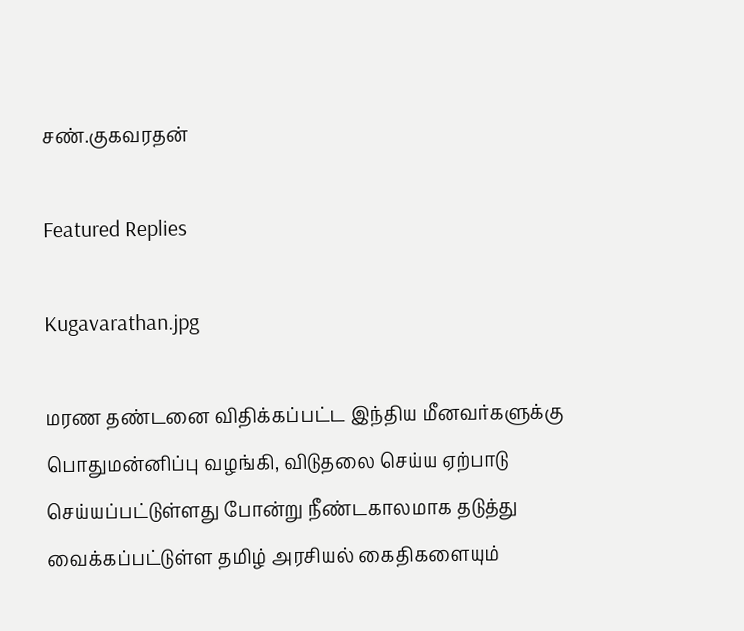சண்.குகவரதன்

Featured Replies

Kugavarathan.jpg

மரண தண்டனை விதிக்கப்பட்ட இந்திய மீனவர்களுக்கு பொதுமன்னிப்பு வழங்கி, விடுதலை செய்ய ஏற்பாடு செய்யப்பட்டுள்ளது போன்று நீண்டகாலமாக தடுத்து வைக்கப்பட்டுள்ள தமிழ் அரசியல் கைதிகளையும்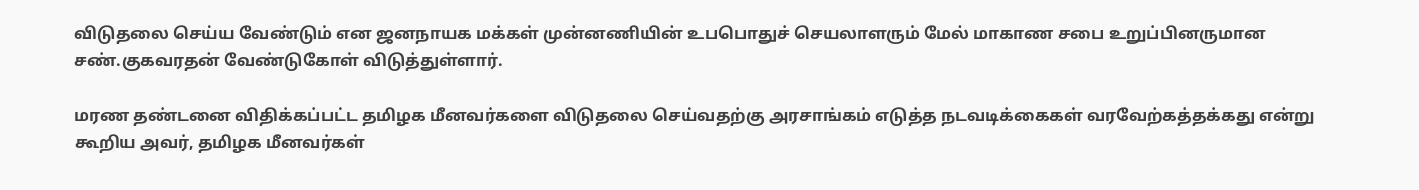விடுதலை செய்ய வேண்டும் என ஜனநாயக மக்கள் முன்னணியின் உபபொதுச் செயலாளரும் மேல் மாகாண சபை உறுப்பினருமான சண்.குகவரதன் வேண்டுகோள் விடுத்துள்ளார்.

மரண தண்டனை விதிக்கப்பட்ட தமிழக மீனவர்களை விடுதலை செய்வதற்கு அரசாங்கம் எடுத்த நடவடிக்கைகள் வரவேற்கத்தக்கது என்று கூறிய அவர், தமிழக மீனவர்கள்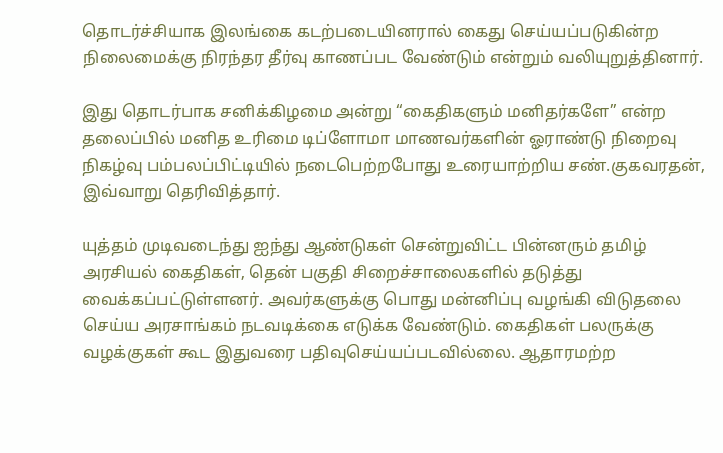தொடர்ச்சியாக இலங்கை கடற்படையினரால் கைது செய்யப்படுகின்ற நிலைமைக்கு நிரந்தர தீர்வு காணப்பட வேண்டும் என்றும் வலியுறுத்தினார்.

இது தொடர்பாக சனிக்கிழமை அன்று “கைதிகளும் மனிதர்களே” என்ற தலைப்பில் மனித உரிமை டிப்ளோமா மாணவர்களின் ஓராண்டு நிறைவு நிகழ்வு பம்பலப்பிட்டியில் நடைபெற்றபோது உரையாற்றிய சண்.குகவரதன், இவ்வாறு தெரிவித்தார்.

யுத்தம் முடிவடைந்து ஐந்து ஆண்டுகள் சென்றுவிட்ட பின்னரும் தமிழ் அரசியல் கைதிகள், தென் பகுதி சிறைச்சாலைகளில் தடுத்து வைக்கப்பட்டுள்ளனர். அவர்களுக்கு பொது மன்னிப்பு வழங்கி விடுதலை செய்ய அரசாங்கம் நடவடிக்கை எடுக்க வேண்டும். கைதிகள் பலருக்கு வழக்குகள் கூட இதுவரை பதிவுசெய்யப்படவில்லை. ஆதாரமற்ற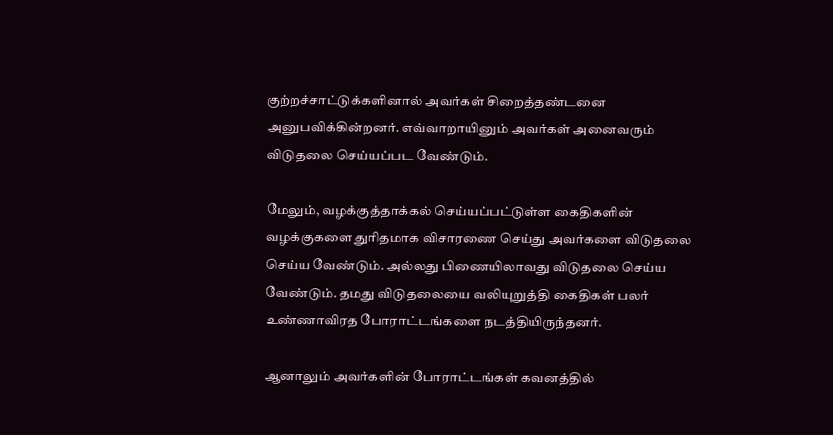குற்றச்சாட்டுக்களினால் அவர்கள் சிறைத்தண்டனை அனுபவிக்கின்றனர். எவ்வாறாயினும் அவர்கள் அனைவரும் விடுதலை செய்யப்பட வேண்டும்.

மேலும், வழக்குத்தாக்கல் செய்யப்பட்டுள்ள கைதிகளின் வழக்குகளை துரிதமாக விசாரணை செய்து அவர்களை விடுதலை செய்ய வேண்டும். அல்லது பிணையிலாவது விடுதலை செய்ய வேண்டும். தமது விடுதலையை வலியுறுத்தி கைதிகள் பலர் உண்ணாவிரத போராட்டங்களை நடத்தியிருந்தனர்.

ஆனாலும் அவர்களின் போராட்டங்கள் கவனத்தில்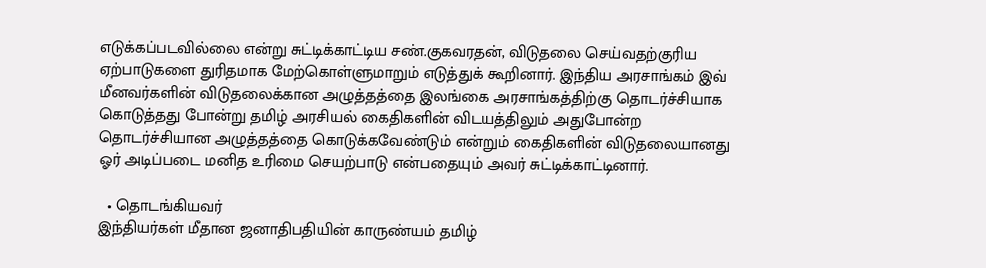எடுக்கப்படவில்லை என்று சுட்டிக்காட்டிய சண்.குகவரதன், விடுதலை செய்வதற்குரிய ஏற்பாடுகளை துரிதமாக மேற்கொள்ளுமாறும் எடுத்துக் கூறினார். இந்திய அரசாங்கம் இவ் மீனவர்களின் விடுதலைக்கான அழுத்தத்தை இலங்கை அரசாங்கத்திற்கு தொடர்ச்சியாக கொடுத்தது போன்று தமிழ் அரசியல் கைதிகளின் விடயத்திலும் அதுபோன்ற தொடர்ச்சியான அழுத்தத்தை கொடுக்கவேண்டும் என்றும் கைதிகளின் விடுதலையானது ஓர் அடிப்படை மனித உரிமை செயற்பாடு என்பதையும் அவர் சுட்டிக்காட்டினார்.

  • தொடங்கியவர்
இந்தியர்கள் மீதான ஜனாதிபதியின் காருண்யம் தமிழ்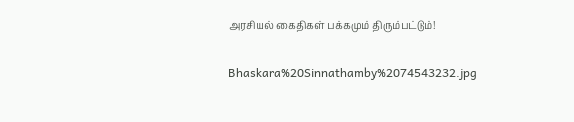அரசியல் கைதிகள் பக்கமும் திரும்பட்டும்!

Bhaskara%20Sinnathamby%2074543232.jpg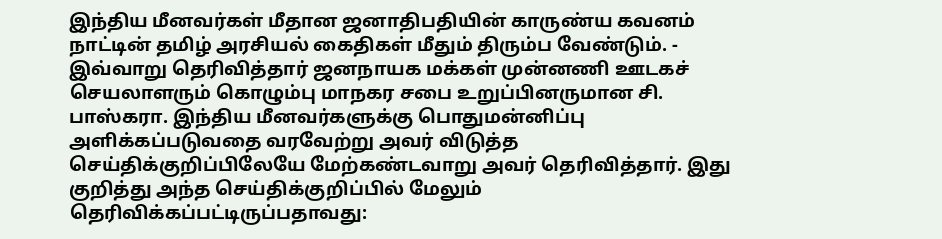இந்திய மீனவர்கள் மீதான ஜனாதிபதியின் காருண்ய கவனம் நாட்டின் தமிழ் அரசியல் கைதிகள் மீதும் திரும்ப வேண்டும். - இவ்வாறு தெரிவித்தார் ஜனநாயக மக்கள் முன்னணி ஊடகச் செயலாளரும் கொழும்பு மாநகர சபை உறுப்பினருமான சி. பாஸ்கரா. இந்திய மீனவர்களுக்கு பொதுமன்னிப்பு அளிக்கப்படுவதை வரவேற்று அவர் விடுத்த செய்திக்குறிப்பிலேயே மேற்கண்டவாறு அவர் தெரிவித்தார். இது குறித்து அந்த செய்திக்குறிப்பில் மேலும் தெரிவிக்கப்பட்டிருப்பதாவது: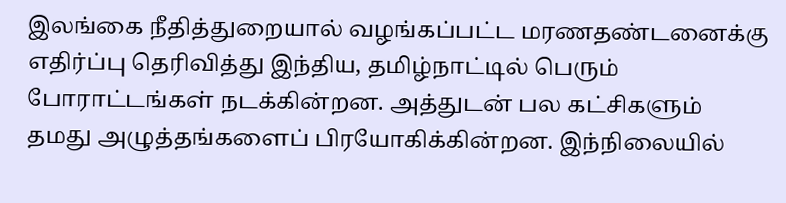இலங்கை நீதித்துறையால் வழங்கப்பட்ட மரணதண்டனைக்கு எதிர்ப்பு தெரிவித்து இந்திய, தமிழ்நாட்டில் பெரும் போராட்டங்கள் நடக்கின்றன. அத்துடன் பல கட்சிகளும் தமது அழுத்தங்களைப் பிரயோகிக்கின்றன. இந்நிலையில்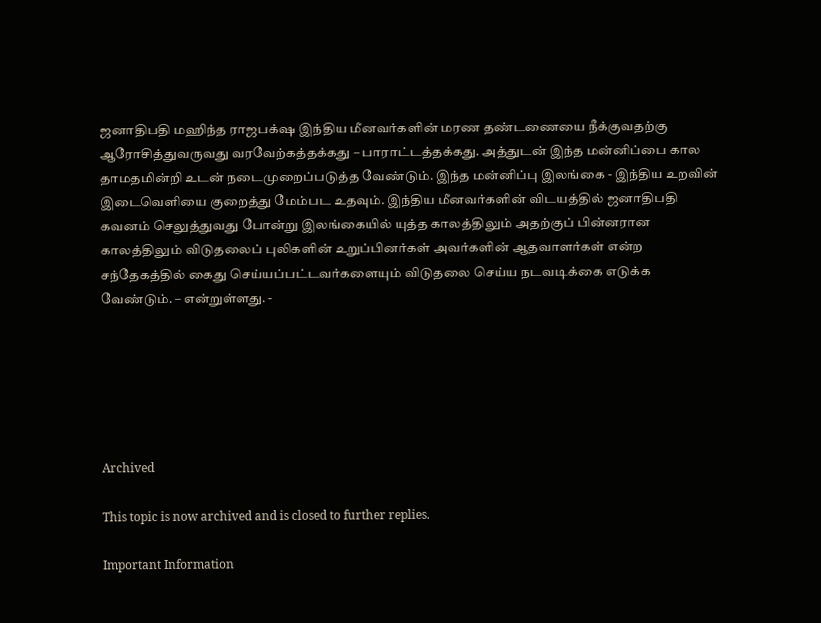ஜனாதிபதி மஹிந்த ராஜபக்‌ஷ இந்திய மீனவர்களின் மரண தண்டணையை நீக்குவதற்கு ஆரோசித்துவருவது வரவேற்கத்தக்கது – பாராட்டத்தக்கது. அத்துடன் இந்த மன்னிப்பை கால தாமதமின்றி உடன் நடைமுறைப்படுத்த வேண்டும். இந்த மன்னிப்பு இலங்கை - இந்திய உறவின் இடைவெளியை குறைத்து மேம்பட உதவும். இந்திய மீனவர்களின் விடயத்தில் ஜனாதிபதி கவனம் செலுத்துவது போன்று இலங்கையில் யுத்த காலத்திலும் அதற்குப் பின்னரான காலத்திலும் விடுதலைப் புலிகளின் உறுப்பினர்கள் அவர்களின் ஆதவாளர்கள் என்ற சந்தேகத்தில் கைது செய்யப்பட்டவர்களையும் விடுதலை செய்ய நடவடிக்கை எடுக்க வேண்டும். – என்றுள்ளது. -






Archived

This topic is now archived and is closed to further replies.

Important Information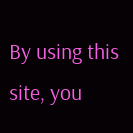By using this site, you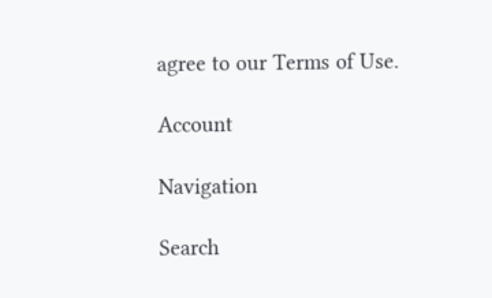agree to our Terms of Use.

Account

Navigation

Search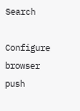Search

Configure browser push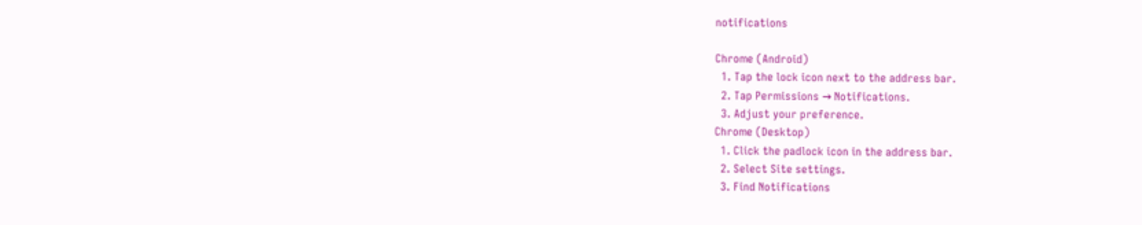notifications

Chrome (Android)
  1. Tap the lock icon next to the address bar.
  2. Tap Permissions → Notifications.
  3. Adjust your preference.
Chrome (Desktop)
  1. Click the padlock icon in the address bar.
  2. Select Site settings.
  3. Find Notifications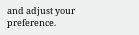and adjust your preference.